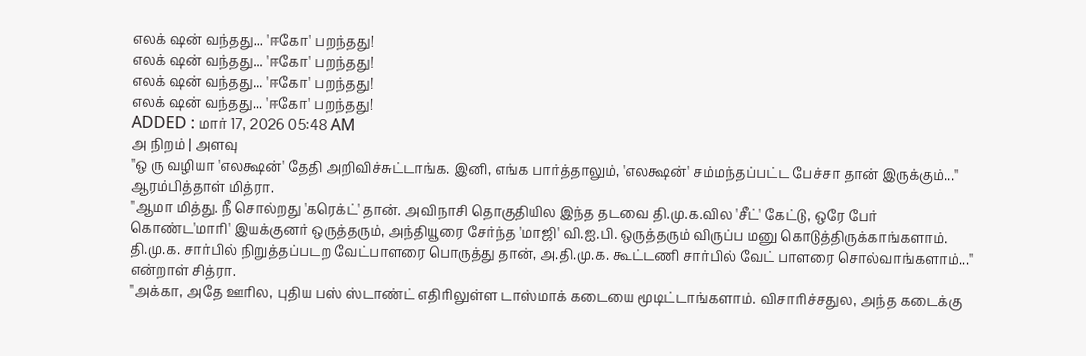எலக் ஷன் வந்தது... 'ஈகோ' பறந்தது!
எலக் ஷன் வந்தது... 'ஈகோ' பறந்தது!
எலக் ஷன் வந்தது... 'ஈகோ' பறந்தது!
எலக் ஷன் வந்தது... 'ஈகோ' பறந்தது!
ADDED : மார் 17, 2026 05:48 AM
அ நிறம் | அளவு
''ஒ ரு வழியா 'எலக்ஷன்' தேதி அறிவிச்சுட்டாங்க. இனி, எங்க பார்த்தாலும், 'எலக்ஷன்' சம்மந்தப்பட்ட பேச்சா தான் இருக்கும்...'' ஆரம்பித்தாள் மித்ரா.
''ஆமா மித்து. நீ சொல்றது 'கரெக்ட்' தான். அவிநாசி தொகுதியில இந்த தடவை தி.மு.க.வில 'சீட்' கேட்டு, ஒரே பேர் கொண்ட'மாரி' இயக்குனர் ஒருத்தரும், அந்தியூரை சேர்ந்த 'மாஜி' வி.ஐ.பி. ஒருத்தரும் விருப்ப மனு கொடுத்திருக்காங்களாம். தி.மு.க. சார்பில் நிறுத்தப்படற வேட்பாளரை பொருத்து தான், அ.தி.மு.க. கூட்டணி சார்பில் வேட் பாளரை சொல்வாங்களாம்...'' என்றாள் சித்ரா.
''அக்கா, அதே ஊரில, புதிய பஸ் ஸ்டாண்ட் எதிரிலுள்ள டாஸ்மாக் கடையை மூடிட்டாங்களாம். விசாரிச்சதுல, அந்த கடைக்கு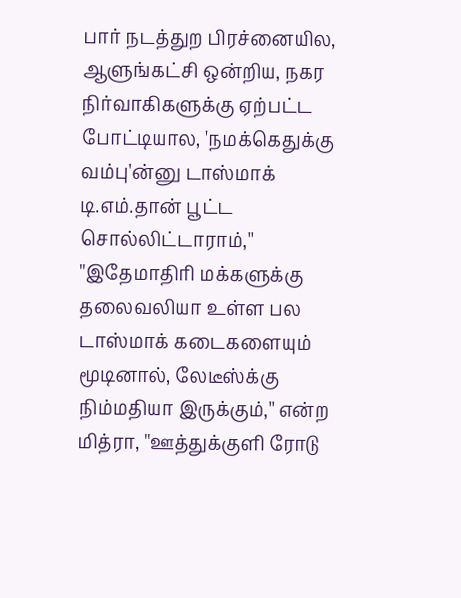பார் நடத்துற பிரச்னையில, ஆளுங்கட்சி ஒன்றிய, நகர நிர்வாகிகளுக்கு ஏற்பட்ட போட்டியால, 'நமக்கெதுக்கு வம்பு'ன்னு டாஸ்மாக் டி.எம்.தான் பூட்ட சொல்லிட்டாராம்,''
''இதேமாதிரி மக்களுக்கு தலைவலியா உள்ள பல டாஸ்மாக் கடைகளையும் மூடினால், லேடீஸ்க்கு நிம்மதியா இருக்கும்,'' என்ற மித்ரா, ''ஊத்துக்குளி ரோடு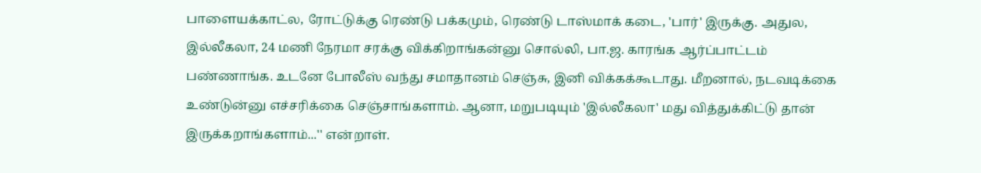பாளையக்காட்ல, ரோட்டுக்கு ரெண்டு பக்கமும், ரெண்டு டாஸ்மாக் கடை, 'பார்' இருக்கு. அதுல, இல்லீகலா, 24 மணி நேரமா சரக்கு விக்கிறாங்கன்னு சொல்லி, பா.ஜ. காரங்க ஆர்ப்பாட்டம் பண்ணாங்க. உடனே போலீஸ் வந்து சமாதானம் செஞ்சு, இனி விக்கக்கூடாது. மீறனால், நடவடிக்கை உண்டுன்னு எச்சரிக்கை செஞ்சாங்களாம். ஆனா, மறுபடியும் 'இல்லீகலா' மது வித்துக்கிட்டு தான் இருக்கறாங்களாம்...'' என்றாள்.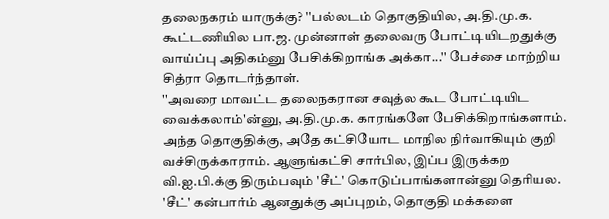தலைநகரம் யாருக்கு? ''பல்லடம் தொகுதியில, அ.தி.மு.க. கூட்டணியில பா.ஜ. முன்னாள் தலைவரு போட்டியிடறதுக்கு வாய்ப்பு அதிகம்னு பேசிக்கிறாங்க அக்கா...'' பேச்சை மாற்றிய சித்ரா தொடர்ந்தாள்.
''அவரை மாவட்ட தலைநகரான சவுத்ல கூட போட்டியிட வைக்கலாம்'ன்னு, அ.தி.மு.க. காரங்களே பேசிக்கிறாங்களாம். அந்த தொகுதிக்கு, அதே கட்சியோட மாநில நிர்வாகியும் குறி வச்சிருக்காராம். ஆளுங்கட்சி சார்பில, இப்ப இருக்கற வி.ஐ.பி.க்கு திரும்பவும் 'சீட்' கொடுப்பாங்களான்னு தெரியல. 'சீட்' கன்பார்ம் ஆனதுக்கு அப்புறம், தொகுதி மக்களை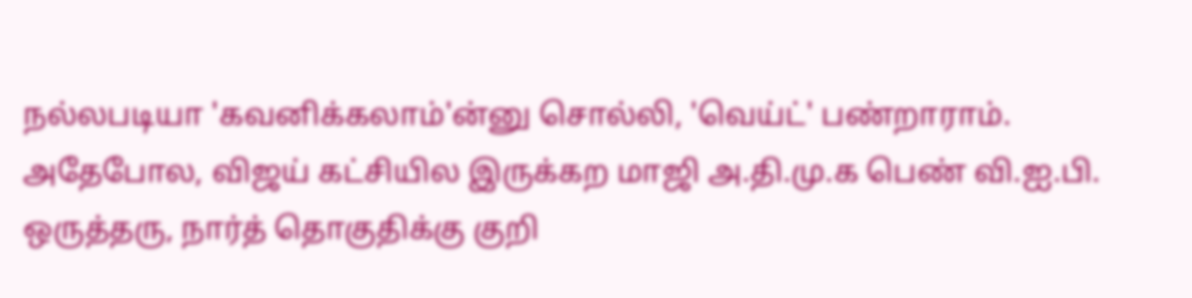நல்லபடியா 'கவனிக்கலாம்'ன்னு சொல்லி, 'வெய்ட்' பண்றாராம். அதேபோல, விஜய் கட்சியில இருக்கற மாஜி அ.தி.மு.க பெண் வி.ஐ.பி. ஒருத்தரு, நார்த் தொகுதிக்கு குறி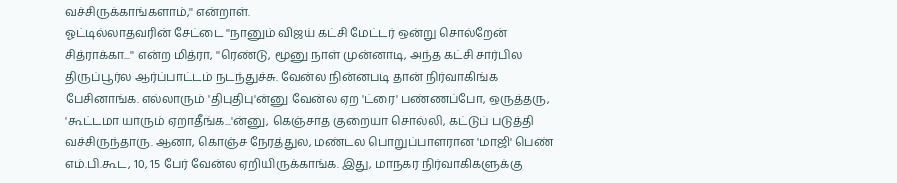வச்சிருக்காங்களாம்,'' என்றாள்.
ஓட்டில்லாதவரின் சேட்டை ''நானும் விஜய் கட்சி மேட்டர் ஒன்று சொல்றேன் சித்ராக்கா...'' என்ற மித்ரா, ''ரெண்டு, மூனு நாள் முன்னாடி, அந்த கட்சி சார்பில திருப்பூர்ல ஆர்ப்பாட்டம் நடந்துச்சு. வேன்ல நின்னபடி தான் நிர்வாகிங்க பேசினாங்க. எல்லாரும் 'திபுதிபு'ன்னு வேன்ல ஏற 'ட்ரை' பண்ணப்போ, ஒருத்தரு, 'கூட்டமா யாரும் ஏறாதீங்க...'ன்னு, கெஞ்சாத குறையா சொல்லி, கட்டுப் படுத்தி வச்சிருந்தாரு. ஆனா, கொஞ்ச நேரத்துல, மண்டல பொறுப்பாளரான 'மாஜி' பெண் எம்.பி.கூட, 10, 15 பேர் வேன்ல ஏறியிருக்காங்க. இது, மாநகர நிர்வாகிகளுக்கு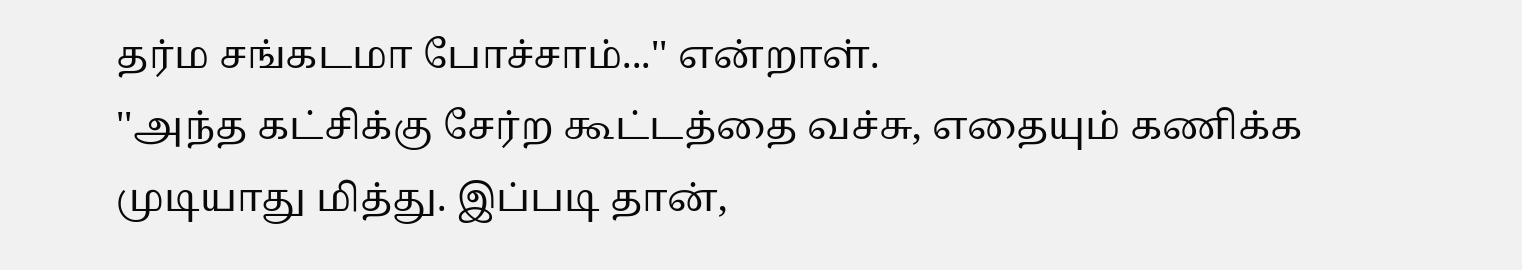தர்ம சங்கடமா போச்சாம்...'' என்றாள்.
''அந்த கட்சிக்கு சேர்ற கூட்டத்தை வச்சு, எதையும் கணிக்க முடியாது மித்து. இப்படி தான்,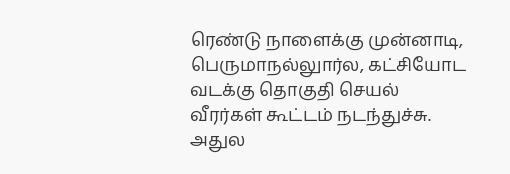ரெண்டு நாளைக்கு முன்னாடி, பெருமாநல்லுார்ல, கட்சியோட வடக்கு தொகுதி செயல் வீரர்கள் கூட்டம் நடந்துச்சு. அதுல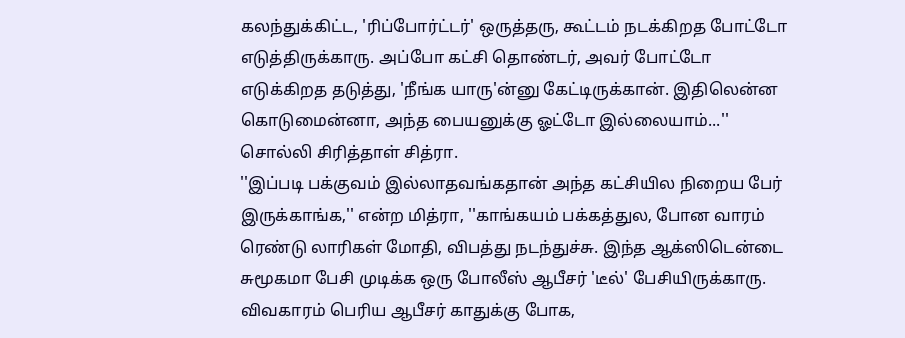கலந்துக்கிட்ட, 'ரிப்போர்ட்டர்' ஒருத்தரு, கூட்டம் நடக்கிறத போட்டோ எடுத்திருக்காரு. அப்போ கட்சி தொண்டர், அவர் போட்டோ எடுக்கிறத தடுத்து, 'நீங்க யாரு'ன்னு கேட்டிருக்கான். இதிலென்ன கொடுமைன்னா, அந்த பையனுக்கு ஓட்டோ இல்லையாம்...'' சொல்லி சிரித்தாள் சித்ரா.
''இப்படி பக்குவம் இல்லாதவங்கதான் அந்த கட்சியில நிறைய பேர் இருக்காங்க,'' என்ற மித்ரா, ''காங்கயம் பக்கத்துல, போன வாரம் ரெண்டு லாரிகள் மோதி, விபத்து நடந்துச்சு. இந்த ஆக்ஸிடென்டை சுமூகமா பேசி முடிக்க ஒரு போலீஸ் ஆபீசர் 'டீல்' பேசியிருக்காரு. விவகாரம் பெரிய ஆபீசர் காதுக்கு போக,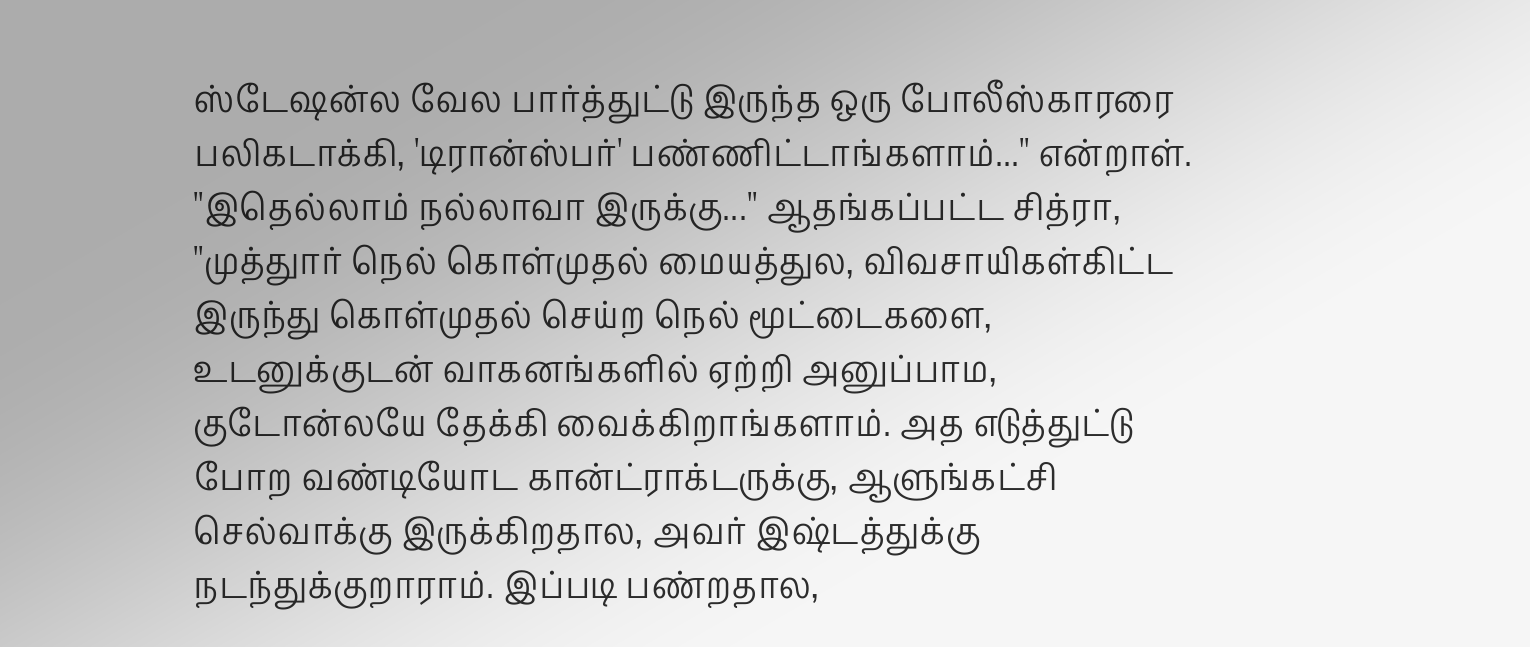ஸ்டேஷன்ல வேல பார்த்துட்டு இருந்த ஒரு போலீஸ்காரரை பலிகடாக்கி, 'டிரான்ஸ்பர்' பண்ணிட்டாங்களாம்...'' என்றாள்.
''இதெல்லாம் நல்லாவா இருக்கு...'' ஆதங்கப்பட்ட சித்ரா, ''முத்துார் நெல் கொள்முதல் மையத்துல, விவசாயிகள்கிட்ட இருந்து கொள்முதல் செய்ற நெல் மூட்டைகளை, உடனுக்குடன் வாகனங்களில் ஏற்றி அனுப்பாம, குடோன்லயே தேக்கி வைக்கிறாங்களாம். அத எடுத்துட்டு போற வண்டியோட கான்ட்ராக்டருக்கு, ஆளுங்கட்சி செல்வாக்கு இருக்கிறதால, அவர் இஷ்டத்துக்கு நடந்துக்குறாராம். இப்படி பண்றதால,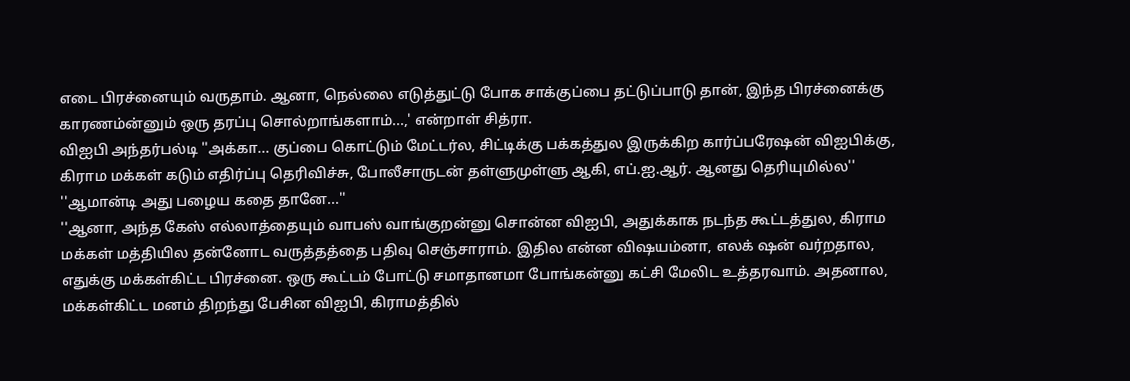எடை பிரச்னையும் வருதாம். ஆனா, நெல்லை எடுத்துட்டு போக சாக்குப்பை தட்டுப்பாடு தான், இந்த பிரச்னைக்கு காரணம்ன்னும் ஒரு தரப்பு சொல்றாங்களாம்...,' என்றாள் சித்ரா.
விஐபி அந்தர்பல்டி ''அக்கா... குப்பை கொட்டும் மேட்டர்ல, சிட்டிக்கு பக்கத்துல இருக்கிற கார்ப்பரேஷன் விஐபிக்கு, கிராம மக்கள் கடும் எதிர்ப்பு தெரிவிச்சு, போலீசாருடன் தள்ளுமுள்ளு ஆகி, எப்.ஐ.ஆர். ஆனது தெரியுமில்ல''
''ஆமான்டி அது பழைய கதை தானே...''
''ஆனா, அந்த கேஸ் எல்லாத்தையும் வாபஸ் வாங்குறன்னு சொன்ன விஐபி, அதுக்காக நடந்த கூட்டத்துல, கிராம மக்கள் மத்தியில தன்னோட வருத்தத்தை பதிவு செஞ்சாராம். இதில என்ன விஷயம்னா, எலக் ஷன் வர்றதால, எதுக்கு மக்கள்கிட்ட பிரச்னை. ஒரு கூட்டம் போட்டு சமாதானமா போங்கன்னு கட்சி மேலிட உத்தரவாம். அதனால, மக்கள்கிட்ட மனம் திறந்து பேசின விஐபி, கிராமத்தில்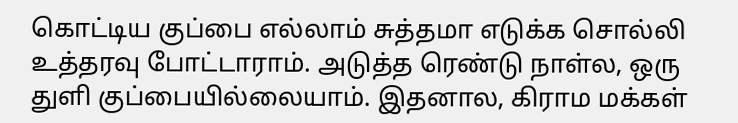கொட்டிய குப்பை எல்லாம் சுத்தமா எடுக்க சொல்லி உத்தரவு போட்டாராம். அடுத்த ரெண்டு நாள்ல, ஒரு துளி குப்பையில்லையாம். இதனால, கிராம மக்கள்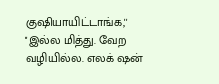குஷியாயிட்டாங்க,''
''இல்ல மித்து. வேற வழியில்ல. எலக் ஷன்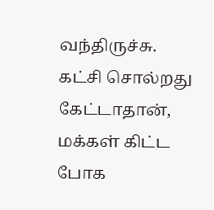வந்திருச்சு. கட்சி சொல்றது கேட்டாதான், மக்கள் கிட்ட போக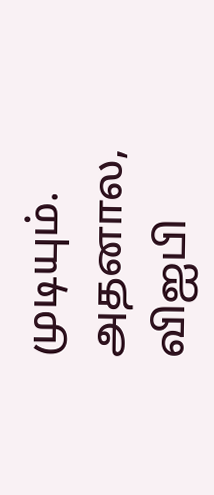முடியும். அதனால, விஐபி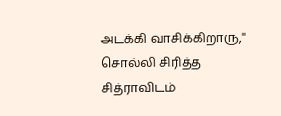அடக்கி வாசிக்கிறாரு,'' சொல்லி சிரித்த சித்ராவிடம்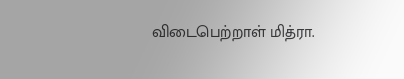விடைபெற்றாள் மித்ரா.